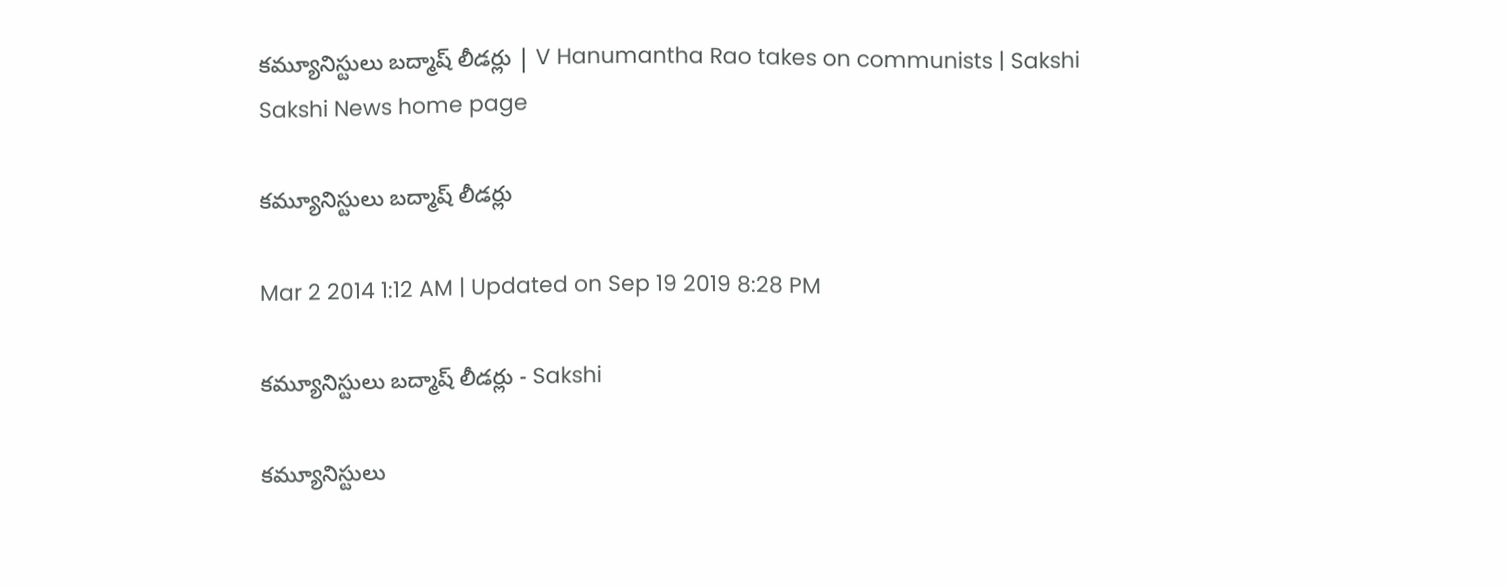కమ్యూనిస్టులు బద్మాష్ లీడర్లు | V Hanumantha Rao takes on communists | Sakshi
Sakshi News home page

కమ్యూనిస్టులు బద్మాష్ లీడర్లు

Mar 2 2014 1:12 AM | Updated on Sep 19 2019 8:28 PM

కమ్యూనిస్టులు బద్మాష్ లీడర్లు - Sakshi

కమ్యూనిస్టులు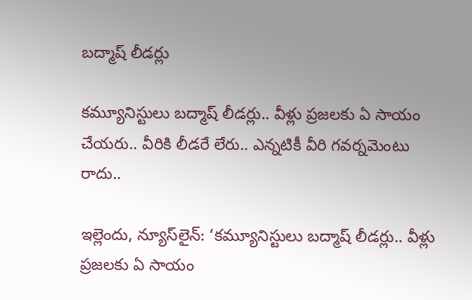బద్మాష్ లీడర్లు

కమ్యూనిస్టులు బద్మాష్ లీడర్లు.. వీళ్లు ప్రజలకు ఏ సాయం చేయరు.. వీరికి లీడరే లేరు.. ఎన్నటికీ వీరి గవర్నమెంటు రాదు..

ఇల్లెందు, న్యూస్‌లైన్: ‘కమ్యూనిస్టులు బద్మాష్ లీడర్లు.. వీళ్లు ప్రజలకు ఏ సాయం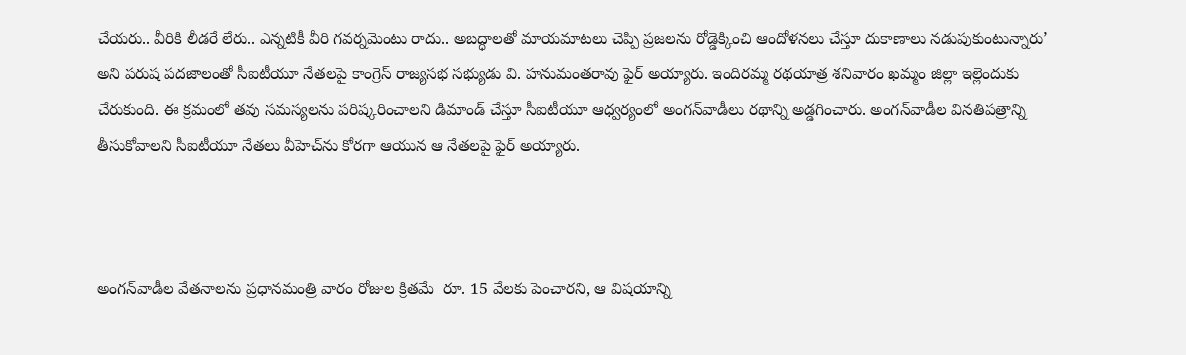చేయరు.. వీరికి లీడరే లేరు.. ఎన్నటికీ వీరి గవర్నమెంటు రాదు.. అబద్ధాలతో మాయమాటలు చెప్పి ప్రజలను రోడ్డెక్కించి ఆందోళనలు చేస్తూ దుకాణాలు నడుపుకుంటున్నారు’ అని పరుష పదజాలంతో సీఐటీయూ నేతలపై కాంగ్రెస్ రాజ్యసభ సభ్యుడు వి. హనుమంతరావు ఫైర్ అయ్యారు. ఇందిరమ్మ రథయాత్ర శనివారం ఖమ్మం జిల్లా ఇల్లెందుకు చేరుకుంది. ఈ క్రమంలో తవు సమస్యలను పరిష్కరించాలని డిమాండ్ చేస్తూ సీఐటీయూ ఆధ్వర్యంలో అంగన్‌వాడీలు రథాన్ని అడ్డగించారు. అంగన్‌వాడీల వినతిపత్రాన్ని తీసుకోవాలని సీఐటీయూ నేతలు వీహెచ్‌ను కోరగా ఆయున ఆ నేతలపై ఫైర్ అయ్యారు.



అంగన్‌వాడీల వేతనాలను ప్రధానమంత్రి వారం రోజుల క్రితమే  రూ. 15 వేలకు పెంచారని, ఆ విషయాన్ని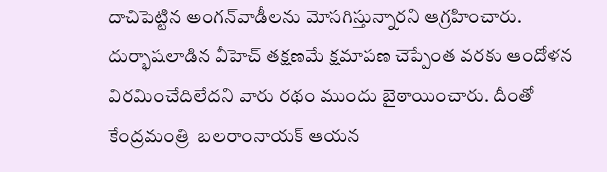దాచిపెట్టిన అంగన్‌వాడీలను మోసగిస్తున్నారని ఆగ్రహించారు. దుర్భాషలాడిన వీహెచ్ తక్షణమే క్షమాపణ చెప్పేంత వరకు ఆందోళన విరమించేదిలేదని వారు రథం ముందు బైఠాయించారు. దీంతో కేంద్రమంత్రి  బలరాంనాయక్ ఆయన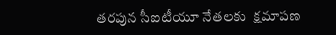తరపున సీఐటీయూ నేతలకు  క్షమాపణ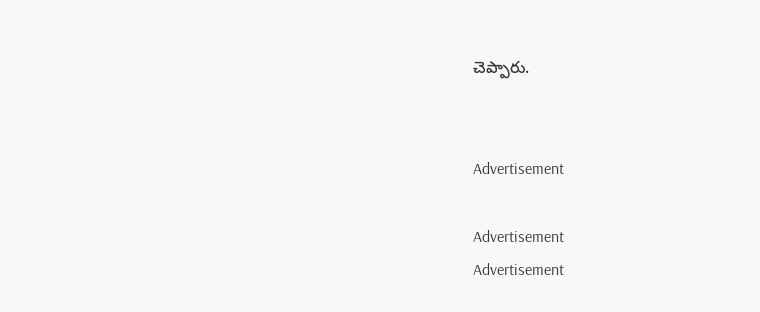చెప్పారు.


Advertisement

Advertisement
Advertisement